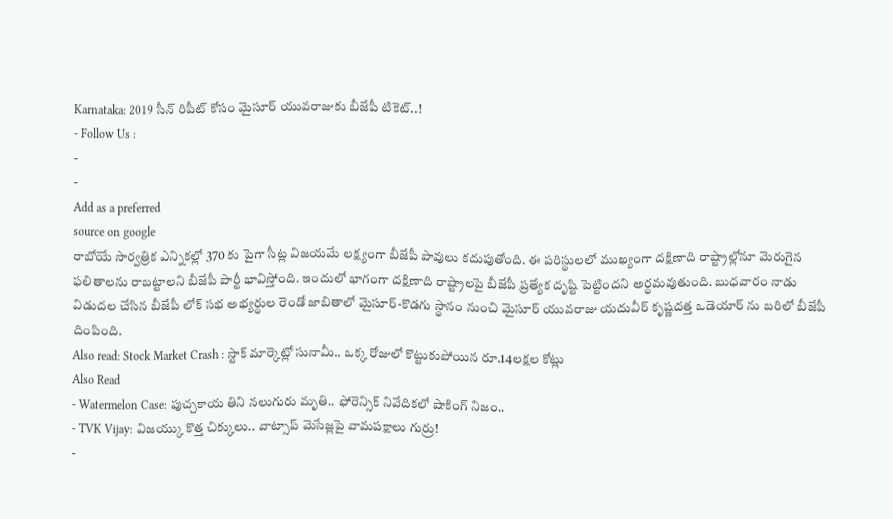Karnataka: 2019 సీన్ రిపీట్ కోసం మైసూర్ యువరాజుకు బీజేపీ టికెట్..!
- Follow Us :
-
-
Add as a preferred
source on google
రాబోయే సార్వత్రిక ఎన్నికల్లో 370 కు పైగా సీట్ల విజయమే లక్ష్యంగా బీజేపీ పావులు కదుపుతోంది. ఈ పరిస్థులలో ముఖ్యంగా దక్షిణాది రాష్ట్రాల్లోనూ మెరుగైన ఫలితాలను రాబట్టాలని బీజేపీ పార్టీ భావిస్తోంది. ఇందులో భాగంగా దక్షిణాది రాష్ట్రాలపై బీజేపీ ప్రత్యేక దృష్టి పెట్టిందని అర్థమవుతుంది. బుధవారం నాడు విడుదల చేసిన బీజేపీ లోక్ సభ అభ్యర్థుల రెండో జాబితాలో మైసూర్-కొడగు స్థానం నుంచి మైసూర్ యువరాజు యదువీర్ కృష్ణదత్త ఒడెయార్ ను బరిలో బీజేపీ దింపింది.
Also read: Stock Market Crash : స్టాక్ మార్కెట్లో సునామీ.. ఒక్క రోజులో కొట్టుకుపోయిన రూ.14లక్షల కోట్లు
Also Read
- Watermelon Case: పుచ్చకాయ తిని నలుగురు మృతి.. ఫోరెన్సిక్ నివేదికలో షాకింగ్ నిజం..
- TVK Vijay: విజయ్కు కొత్త చిక్కులు.. వాట్సాప్ మెసేజ్లపై వామపక్షాలు గుర్రు!
-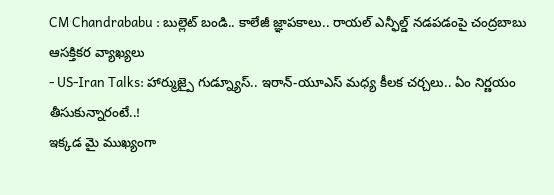CM Chandrababu : బుల్లెట్ బండి.. కాలేజీ జ్ఞాపకాలు.. రాయల్ ఎన్ఫీల్డ్ నడపడంపై చంద్రబాబు ఆసక్తికర వ్యాఖ్యలు
- US-Iran Talks: హార్ముజ్పై గుడ్న్యూస్.. ఇరాన్-యూఎస్ మధ్య కీలక చర్చలు.. ఏం నిర్ణయం తీసుకున్నారంటే..!
ఇక్కడ మై ముఖ్యంగా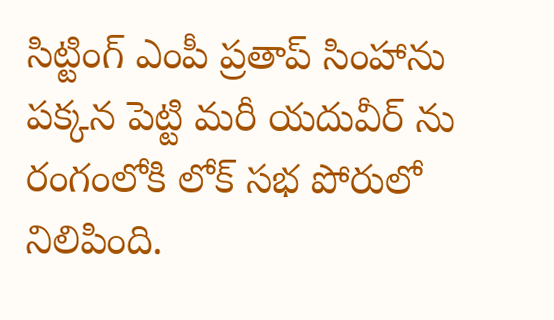సిట్టింగ్ ఎంపీ ప్రతాప్ సింహాను పక్కన పెట్టి మరీ యదువీర్ ను రంగంలోకి లోక్ సభ పోరులో నిలిపింది.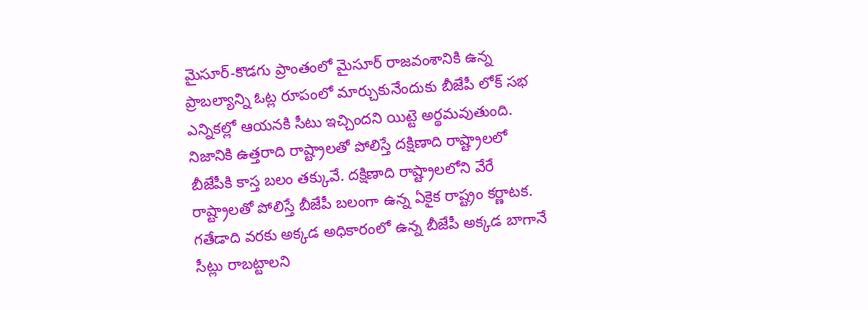మైసూర్-కొడగు ప్రాంతంలో మైసూర్ రాజవంశానికి ఉన్న ప్రాబల్యాన్ని ఓట్ల రూపంలో మార్చుకునేందుకు బీజేపీ లోక్ సభ ఎన్నికల్లో ఆయనకి సీటు ఇచ్చిందని యిట్టె అర్థమవుతుంది. నిజానికి ఉత్తరాది రాష్ట్రాలతో పోలిస్తే దక్షిణాది రాష్ట్రాలలో బీజేపీకి కాస్త బలం తక్కువే. దక్షిణాది రాష్ట్రాలలోని వేరే రాష్ట్రాలతో పోలిస్తే బీజేపీ బలంగా ఉన్న ఏకైక రాష్ట్రం కర్ణాటక. గతేడాది వరకు అక్కడ అధికారంలో ఉన్న బీజేపీ అక్కడ బాగానే సీట్లు రాబట్టాలని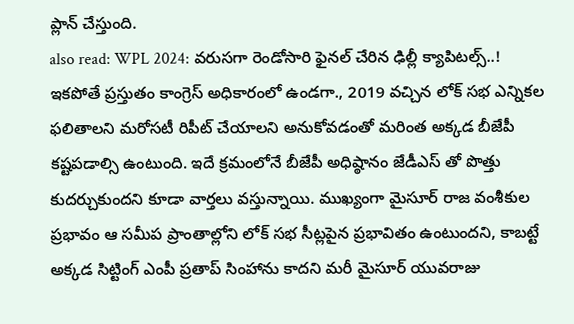ప్లాన్ చేస్తుంది.
also read: WPL 2024: వరుసగా రెండోసారి ఫైనల్ చేరిన ఢిల్లీ క్యాపిటల్స్..!
ఇకపోతే ప్రస్తుతం కాంగ్రెస్ అధికారంలో ఉండగా., 2019 వచ్చిన లోక్ సభ ఎన్నికల ఫలితాలని మరోసటీ రిపీట్ చేయాలని అనుకోవడంతో మరింత అక్కడ బీజేపీ కష్టపడాల్సి ఉంటుంది. ఇదే క్రమంలోనే బీజేపీ అధిష్ఠానం జేడీఎస్ తో పొత్తు కుదర్చుకుందని కూడా వార్తలు వస్తున్నాయి. ముఖ్యంగా మైసూర్ రాజ వంశీకుల ప్రభావం ఆ సమీప ప్రాంతాల్లోని లోక్ సభ సీట్లపైన ప్రభావితం ఉంటుందని, కాబట్టే అక్కడ సిట్టింగ్ ఎంపీ ప్రతాప్ సింహాను కాదని మరీ మైసూర్ యువరాజు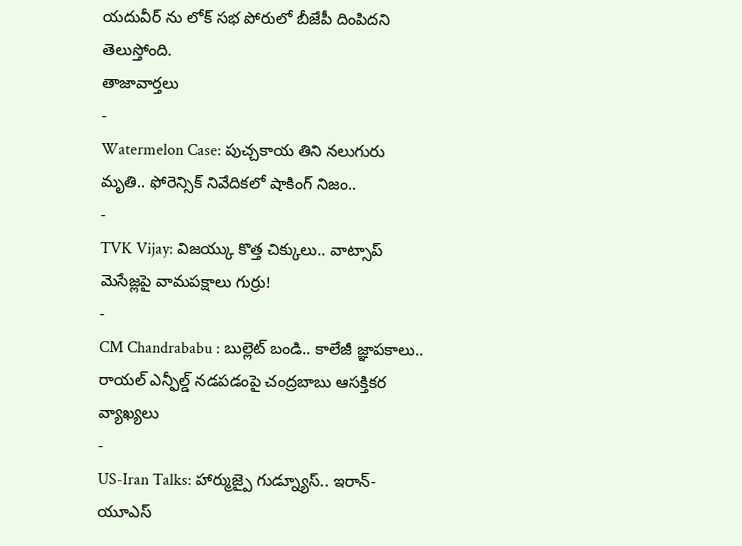యదువీర్ ను లోక్ సభ పోరులో బీజేపీ దింపిదని తెలుస్తోంది.
తాజావార్తలు
-
Watermelon Case: పుచ్చకాయ తిని నలుగురు మృతి.. ఫోరెన్సిక్ నివేదికలో షాకింగ్ నిజం..
-
TVK Vijay: విజయ్కు కొత్త చిక్కులు.. వాట్సాప్ మెసేజ్లపై వామపక్షాలు గుర్రు!
-
CM Chandrababu : బుల్లెట్ బండి.. కాలేజీ జ్ఞాపకాలు.. రాయల్ ఎన్ఫీల్డ్ నడపడంపై చంద్రబాబు ఆసక్తికర వ్యాఖ్యలు
-
US-Iran Talks: హార్ముజ్పై గుడ్న్యూస్.. ఇరాన్-యూఎస్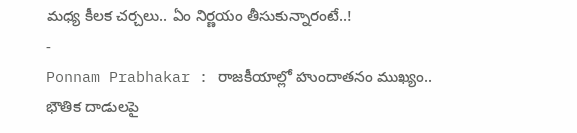మధ్య కీలక చర్చలు.. ఏం నిర్ణయం తీసుకున్నారంటే..!
-
Ponnam Prabhakar : రాజకీయాల్లో హుందాతనం ముఖ్యం.. భౌతిక దాడులపై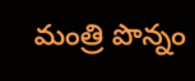మంత్రి పొన్నం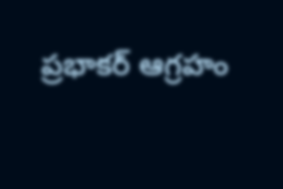ప్రభాకర్ ఆగ్రహం